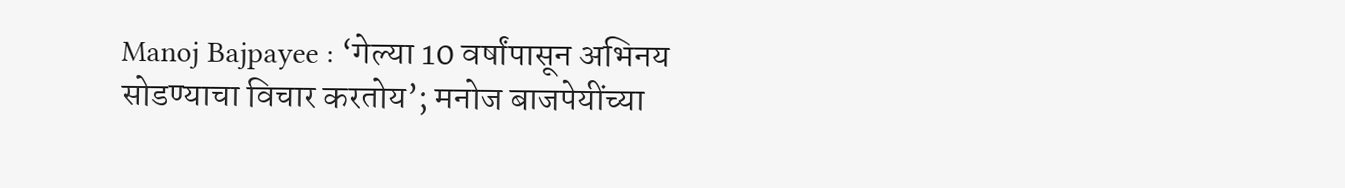Manoj Bajpayee : ‘गेल्या 10 वर्षांपासून अभिनय सोडण्याचा विचार करतोय’; मनोज बाजपेयींच्या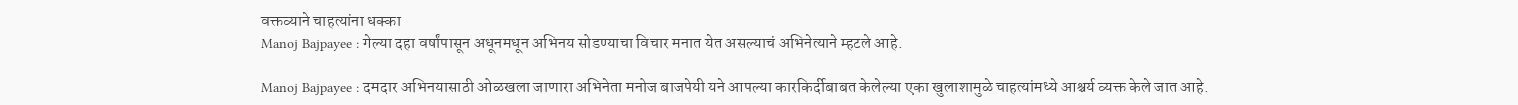वक्तव्याने चाहत्यांना धक्का
Manoj Bajpayee : गेल्या दहा वर्षांपासून अधूनमधून अभिनय सोडण्याचा विचार मनात येत असल्याचं अभिनेत्याने म्हटले आहे.

Manoj Bajpayee : दमदार अभिनयासाठी ओळखला जाणारा अभिनेता मनोज बाजपेयी यने आपल्या कारकिर्दीबाबत केलेल्या एका खुलाशामुळे चाहत्यांमध्ये आश्चर्य व्यक्त केले जात आहे.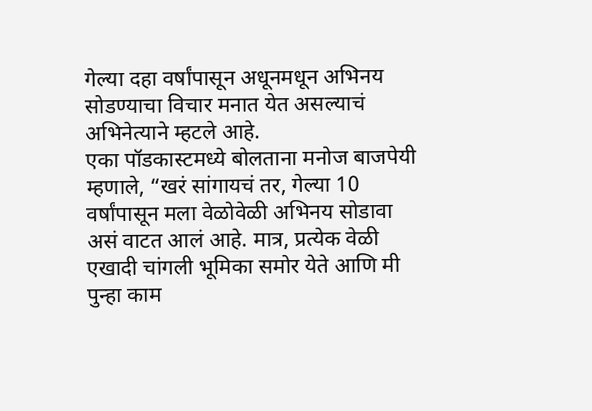गेल्या दहा वर्षांपासून अधूनमधून अभिनय सोडण्याचा विचार मनात येत असल्याचं अभिनेत्याने म्हटले आहे.
एका पॉडकास्टमध्ये बोलताना मनोज बाजपेयी म्हणाले, “खरं सांगायचं तर, गेल्या 10 वर्षांपासून मला वेळोवेळी अभिनय सोडावा असं वाटत आलं आहे. मात्र, प्रत्येक वेळी एखादी चांगली भूमिका समोर येते आणि मी पुन्हा काम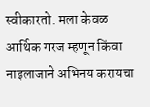स्वीकारतो. मला केवळ आर्थिक गरज म्हणून किंवा नाइलाजाने अभिनय करायचा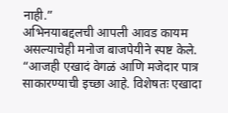नाही.”
अभिनयाबद्दलची आपली आवड कायम असल्याचेही मनोज बाजपेयीने स्पष्ट केले. “आजही एखादं वेगळं आणि मजेदार पात्र साकारण्याची इच्छा आहे. विशेषतः एखादा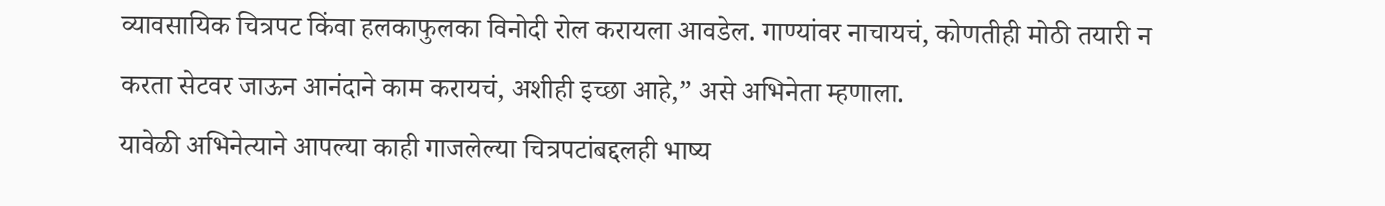व्यावसायिक चित्रपट किंवा हलकाफुलका विनोदी रोल करायला आवडेल. गाण्यांवर नाचायचं, कोणतीही मोठी तयारी न करता सेटवर जाऊन आनंदाने काम करायचं, अशीही इच्छा आहे,” असे अभिनेता म्हणाला.
यावेळी अभिनेत्याने आपल्या काही गाजलेल्या चित्रपटांबद्दलही भाष्य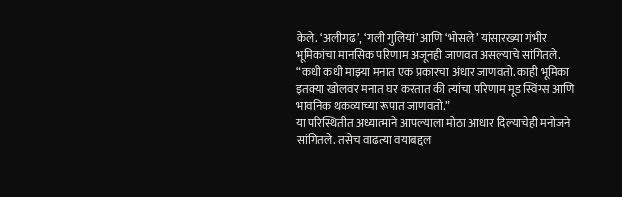केले. ‘अलीगढ’, ‘गली गुलियां’ आणि ‘भोसले’ यांसारख्या गंभीर भूमिकांचा मानसिक परिणाम अजूनही जाणवत असल्याचे सांगितले. “कधी कधी माझ्या मनात एक प्रकारचा अंधार जाणवतो. काही भूमिका इतक्या खोलवर मनात घर करतात की त्यांचा परिणाम मूड स्विंग्स आणि भावनिक थकव्याच्या रूपात जाणवतो.”
या परिस्थितीत अध्यात्माने आपल्याला मोठा आधार दिल्याचेही मनोजने सांगितले. तसेच वाढत्या वयाबद्दल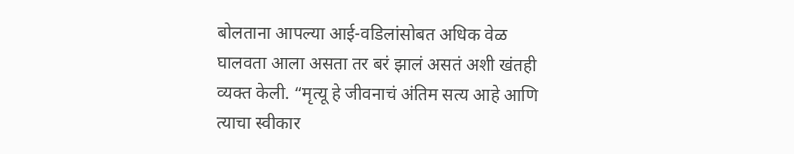बोलताना आपल्या आई-वडिलांसोबत अधिक वेळ घालवता आला असता तर बरं झालं असतं अशी खंतही व्यक्त केली. “मृत्यू हे जीवनाचं अंतिम सत्य आहे आणि त्याचा स्वीकार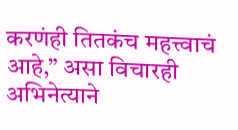करणंही तितकंच महत्त्वाचं आहे,” असा विचारही अभिनेत्याने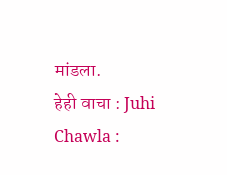मांडला.
हेही वाचा : Juhi Chawla :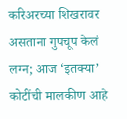करिअरच्या शिखरावर असताना गुपचूप केलं लग्न; आज ‘इतक्या’ कोटींची मालकीण आहे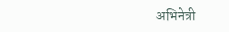अभिनेत्री